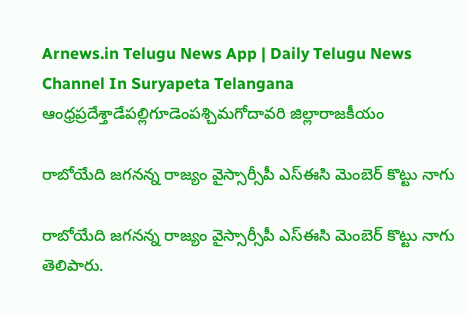Arnews.in Telugu News App | Daily Telugu News Channel In Suryapeta Telangana
ఆంధ్రప్రదేశ్తాడేపల్లిగూడెంపశ్చిమగోదావరి జిల్లారాజకీయం

రాబోయేది జగనన్న రాజ్యం వైస్సార్సీపీ ఎస్ఈసి మెంబెర్ కొట్టు నాగు

రాబోయేది జగనన్న రాజ్యం వైస్సార్సీపీ ఎస్ఈసి మెంబెర్ కొట్టు నాగు తెలిపారు.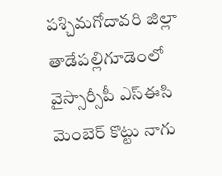పశ్చిమగోదావరి జిల్లా తాడేపల్లిగూడెంలో వైస్సార్సీపీ ఎస్ఈసి మెంబెర్ కొట్టు నాగు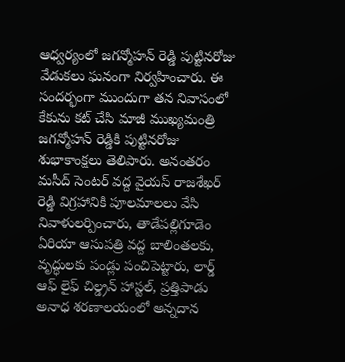ఆధ్వర్యంలో జగన్మోహన్ రెడ్డి పుట్టినరోజు వేడుకలు ఘనంగా నిర్వహించారు. ఈ సందర్భంగా ముందుగా తన నివాసంలో కేకును కట్ చేసి మాజీ ముఖ్యమంత్రి జగన్మోహన్ రెడ్డికి పుట్టినరోజు శుభాకాంక్షలు తెలిపారు. అనంతరం మసీద్ సెంటర్ వద్ద వైయస్ రాజశేఖర్ రెడ్డి విగ్రహానికి పూలమాలలు వేసి నివాళులర్పించారు, తాడేపల్లిగూడెం ఏరియా ఆసుపత్రి వద్ద బాలింతలకు, వృద్ధులకు పండ్లు పంచిపెట్టారు, లార్డ్ ఆఫ్ లైఫ్ చిల్డ్రన్ హాస్టల్, ప్రత్తిపాడు అనాధ శరణాలయంలో అన్నదాన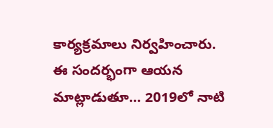కార్యక్రమాలు నిర్వహించారు. ఈ సందర్భంగా ఆయన మాట్లాడుతూ… 2019లో నాటి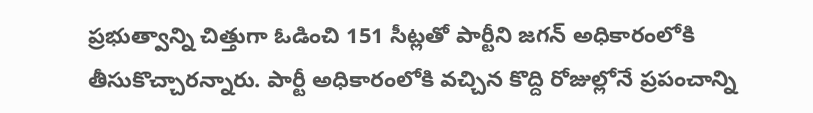ప్రభుత్వాన్ని చిత్తుగా ఓడించి 151 సీట్లతో పార్టీని జగన్ అధికారంలోకి తీసుకొచ్చారన్నారు. పార్టీ అధికారంలోకి వచ్చిన కొద్ది రోజుల్లోనే ప్రపంచాన్ని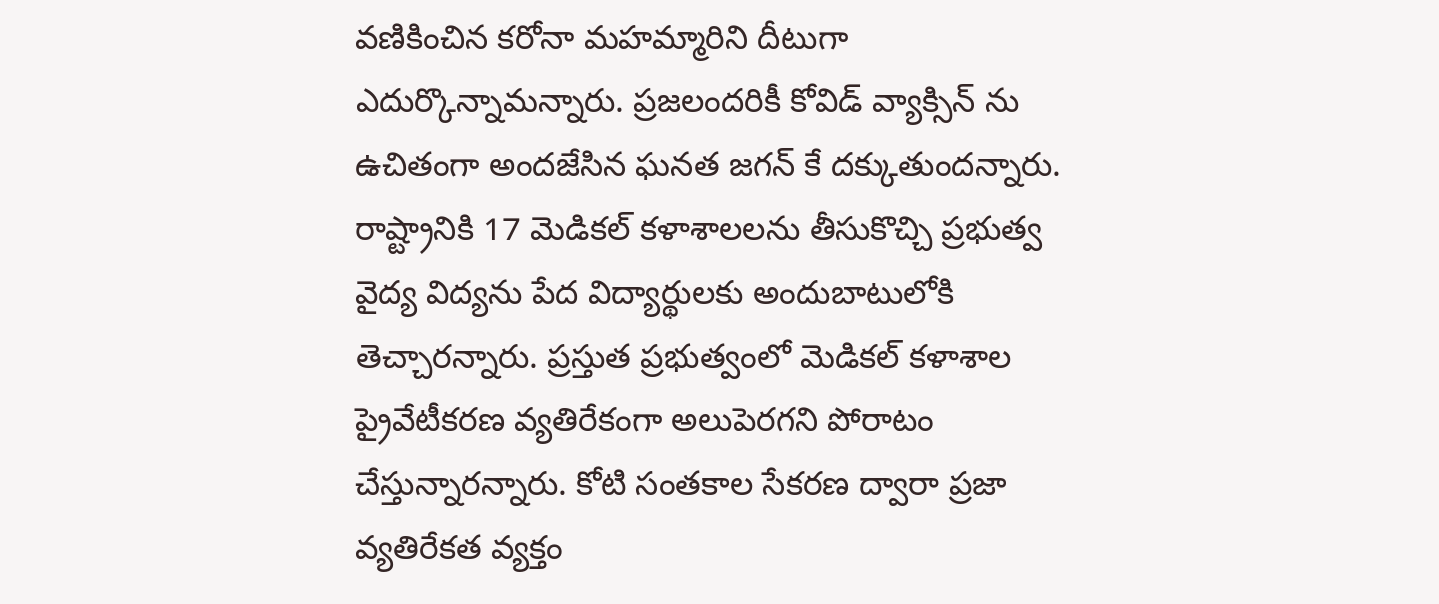వణికించిన కరోనా మహమ్మారిని దీటుగా ఎదుర్కొన్నామన్నారు. ప్రజలందరికీ కోవిడ్ వ్యాక్సిన్ ను ఉచితంగా అందజేసిన ఘనత జగన్ కే దక్కుతుందన్నారు. రాష్ట్రానికి 17 మెడికల్ కళాశాలలను తీసుకొచ్చి ప్రభుత్వ వైద్య విద్యను పేద విద్యార్థులకు అందుబాటులోకి తెచ్చారన్నారు. ప్రస్తుత ప్రభుత్వంలో మెడికల్ కళాశాల ప్రైవేటీకరణ వ్యతిరేకంగా అలుపెరగని పోరాటం చేస్తున్నారన్నారు. కోటి సంతకాల సేకరణ ద్వారా ప్రజా వ్యతిరేకత వ్యక్తం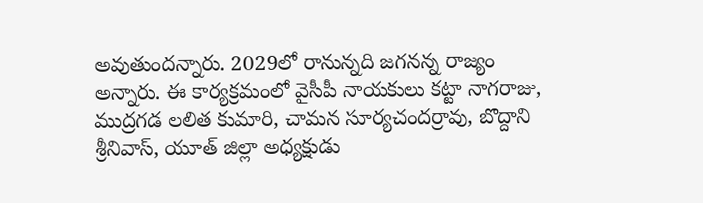అవుతుందన్నారు. 2029లో రానున్నది జగనన్న రాజ్యం అన్నారు. ఈ కార్యక్రమంలో వైసీపీ నాయకులు కట్టా నాగరాజు, ముద్రగడ లలిత కుమారి, చామన సూర్యచందర్రావు, బొద్దాని శ్రీనివాస్, యూత్ జిల్లా అధ్యక్షుడు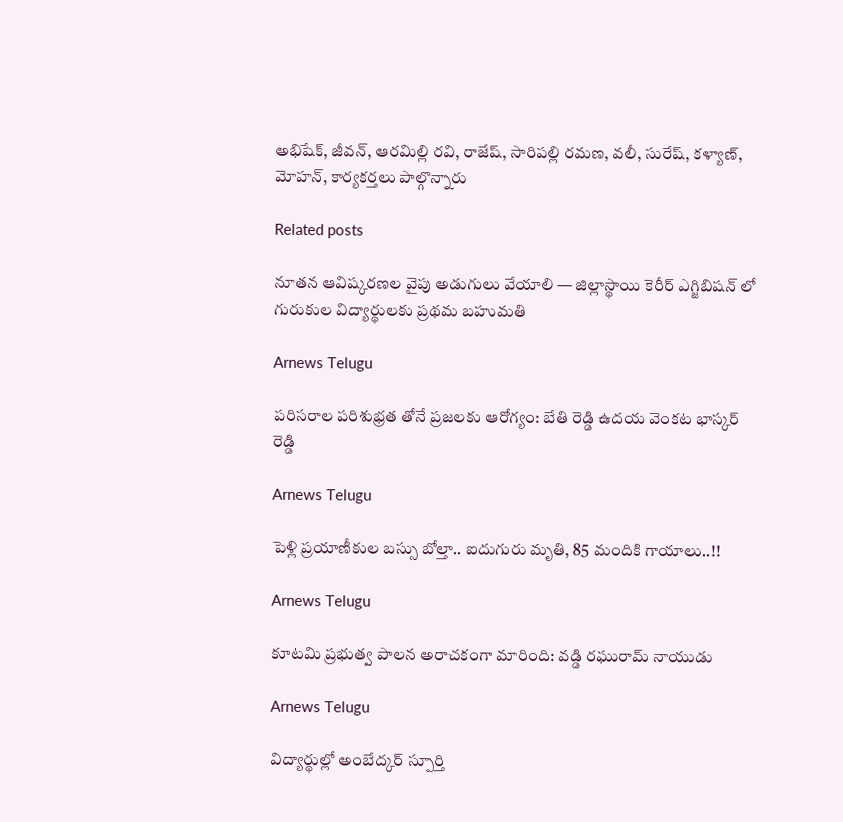అభిషేక్, జీవన్, ఆరమిల్లి రవి, రాజేష్, సారిపల్లి రమణ, వలీ, సురేష్, కళ్యాణ్, మోహన్, కార్యకర్తలు పాల్గొన్నారు

Related posts

నూతన ఆవిష్కరణల వైపు అడుగులు వేయాలి — జిల్లాస్థాయి కెరీర్ ఎగ్జిబిషన్ లో గురుకుల విద్యార్థులకు ప్రథమ బహుమతి

Arnews Telugu

పరిసరాల పరిశుభ్రత తోనే ప్రజలకు ఆరోగ్యం: బేతి రెడ్డి ఉదయ వెంకట భాస్కర్ రెడ్డి

Arnews Telugu

పెళ్లి ప్రయాణీకుల బస్సు బోల్తా.. ఐదుగురు మృతి, 85 మందికి గాయాలు..!!

Arnews Telugu

కూటమి ప్రభుత్వ పాలన అరాచకంగా మారింది: వడ్డి రఘురామ్ నాయుడు

Arnews Telugu

విద్యార్థుల్లో అంబేద్కర్ స్పూర్తి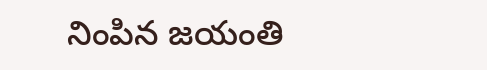నింపిన జయంతి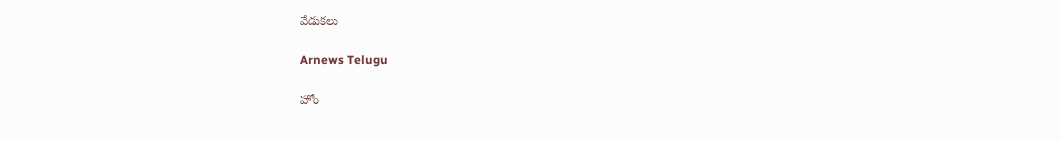వేడుకలు

Arnews Telugu

హోం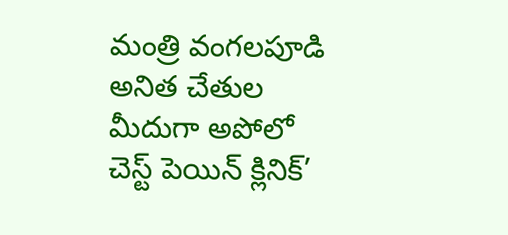మంత్రి వంగలపూడి అనిత చేతుల మీదుగా అపోలో చెస్ట్ పెయిన్ క్లినిక్’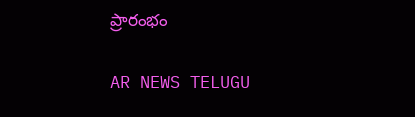ప్రారంభం

AR NEWS TELUGU